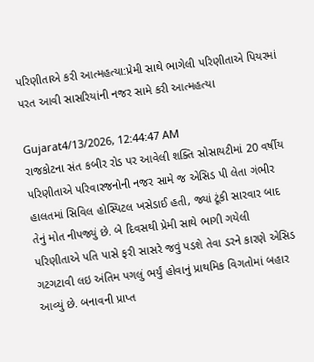પરિણીતાએ કરી આત્મહત્યા:પ્રેમી સાથે ભાગેલી પરિણીતાએ પિયરમાં પરત આવી સાસરિયાંની નજર સામે કરી આત્મહત્યા

Gujarat4/13/2026, 12:44:47 AM
રાજકોટના સંત કબીર રોડ પર આવેલી શક્તિ સોસાયટીમાં 20 વર્ષીય પરિણીતાએ પરિવારજનોની નજર સામે જ એસિડ પી લેતા ગંભીર હાલતમાં સિવિલ હોસ્પિટલ ખસેડાઈ હતી, જ્યાં ટૂંકી સારવાર બાદ તેનું મોત નીપજ્યું છે. બે દિવસથી પ્રેમી સાથે ભાગી ગયેલી પરિણીતાએ પતિ પાસે ફરી સાસરે જવું પડશે તેવા ડરને કારણે એસિડ ગટગટાવી લઇ અંતિમ પગલું ભર્યું હોવાનું પ્રાથમિક વિગતોમાં બહાર આવ્યું છે. બનાવની પ્રાપ્ત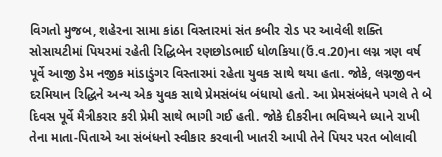વિગતો મુજબ, શહેરના સામા કાંઠા વિસ્તારમાં સંત કબીર રોડ પર આવેલી શક્તિ સોસાયટીમાં પિયરમાં રહેતી રિદ્ધિબેન રણછોડભાઈ ધોળકિયા(ઉં.વ.20)ના લગ્ન ત્રણ વર્ષ પૂર્વે આજી ડેમ નજીક માંડાડુંગર વિસ્તારમાં રહેતા યુવક સાથે થયા હતા. જોકે, લગ્નજીવન દરમિયાન રિદ્ધિને અન્ય એક યુવક સાથે પ્રેમસંબંધ બંધાયો હતો. આ પ્રેમસંબંધને પગલે તે બે દિવસ પૂર્વે મૈત્રીકરાર કરી પ્રેમી સાથે ભાગી ગઈ હતી. જોકે દીકરીના ભવિષ્યને ધ્યાને રાખી તેના માતા-પિતાએ આ સંબંધનો સ્વીકાર કરવાની ખાતરી આપી તેને પિયર પરત બોલાવી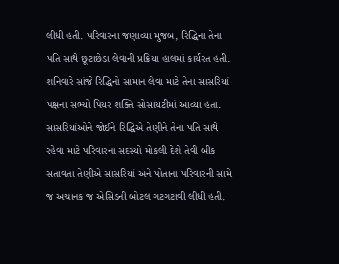લીધી હતી. પરિવારના જણાવ્યા મુજબ, રિદ્ધિના તેના પતિ સાથે છૂટાછેડા લેવાની પ્રક્રિયા હાલમાં કાર્યરત હતી. શનિવારે સાંજે રિદ્ધિનો સામાન લેવા માટે તેના સાસરિયાં પક્ષના સભ્યો પિયર શક્તિ સોસાયટીમાં આવ્યા હતા. સાસરિયાંઓને જોઈને રિદ્ધિએ તેણીને તેના પતિ સાથે રહેવા માટે પરિવારના સદસ્યો મોકલી દેશે તેવી બીક સતાવતા તેણીએ સાસરિયાં અને પોતાના પરિવારની સામે જ અચાનક જ એસિડની બોટલ ગટગટાવી લીધી હતી.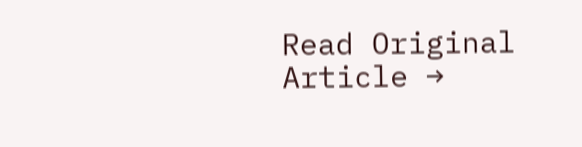Read Original Article →